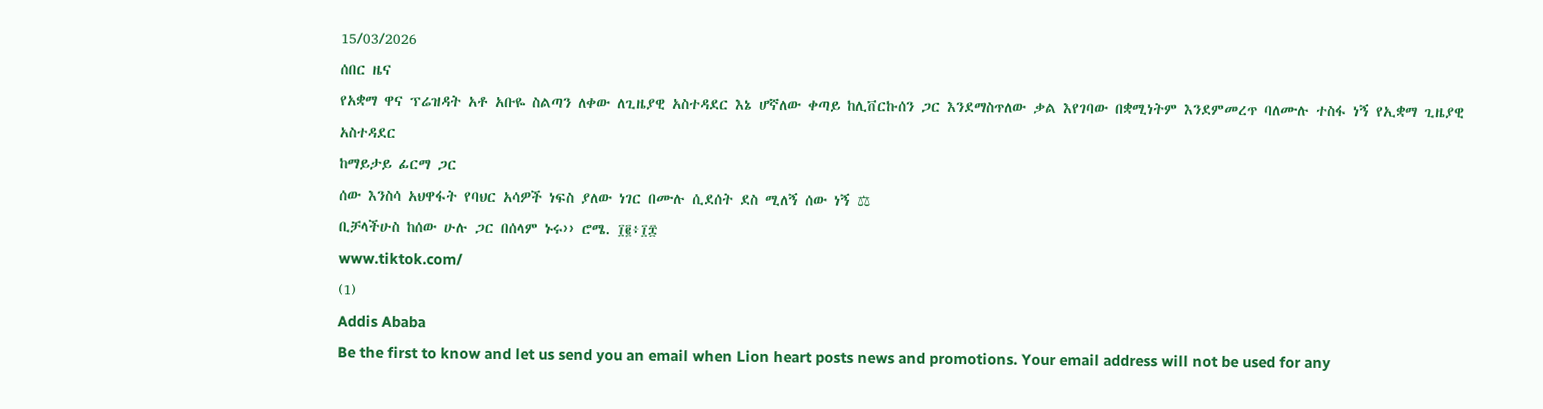15/03/2026
ሰበር ዜና
የአቋማ ዋና ፕሬዝዳት አቶ አቡዬ ስልጣን ለቀው ለጊዜያዊ አስተዳደር እኔ ሆኛለው ቀጣይ ከሊቨርኩሰን ጋር እንደማስጥለው ቃል እየገባው በቋሚነትም እንደምመረጥ ባለሙሉ ተስፋ ነኝ የኢቋማ ጊዜያዊ አስተዳደር
ከማይታይ ፊርማ ጋር
ሰው እንስሳ አህዋፋት የባህር አሳዎች ነፍስ ያለው ነገር በሙሉ ሲደሰት ደስ ሚለኝ ሰው ነኝ ⚖
ቢቻላችሁስ ከሰው ሁሉ ጋር በሰላም ኑሩ›› ሮሜ. ፲፪፥፲፰
www.tiktok.com/
(1)
Addis Ababa
Be the first to know and let us send you an email when Lion heart posts news and promotions. Your email address will not be used for any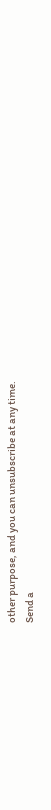other purpose, and you can unsubscribe at any time.
Send a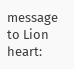message to Lion heart: